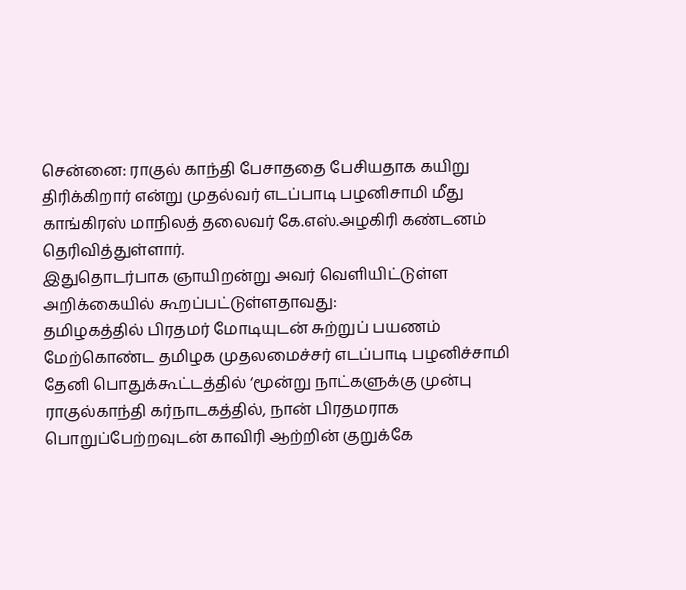சென்னை: ராகுல் காந்தி பேசாததை பேசியதாக கயிறு திரிக்கிறார் என்று முதல்வர் எடப்பாடி பழனிசாமி மீது காங்கிரஸ் மாநிலத் தலைவர் கே.எஸ்.அழகிரி கண்டனம் தெரிவித்துள்ளார்.
இதுதொடர்பாக ஞாயிறன்று அவர் வெளியிட்டுள்ள அறிக்கையில் கூறப்பட்டுள்ளதாவது:
தமிழகத்தில் பிரதமர் மோடியுடன் சுற்றுப் பயணம் மேற்கொண்ட தமிழக முதலமைச்சர் எடப்பாடி பழனிச்சாமி தேனி பொதுக்கூட்டத்தில் ‘மூன்று நாட்களுக்கு முன்பு ராகுல்காந்தி கர்நாடகத்தில், நான் பிரதமராக பொறுப்பேற்றவுடன் காவிரி ஆற்றின் குறுக்கே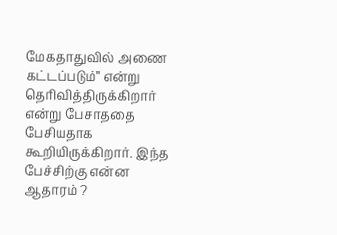மேகதாதுவில் அணை கட்டப்படும்” என்று தெரிவித்திருக்கிறார் என்று பேசாததை பேசியதாக கூறியிருக்கிறார். இந்த பேச்சிற்கு என்ன ஆதாரம் ?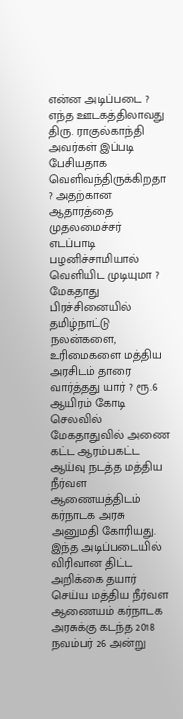என்ன அடிப்படை ? எந்த ஊடகத்திலாவது திரு. ராகுல்காந்தி அவர்கள் இப்படி பேசியதாக வெளிவந்திருக்கிறதா ? அதற்கான ஆதாரத்தை முதலமைச்சர் எடப்பாடி பழனிச்சாமியால் வெளியிட முடியுமா ?
மேகதாது பிரச்சினையில் தமிழ்நாட்டு நலன்களை, உரிமைகளை மத்திய அரசிடம் தாரை வார்த்தது யார் ? ரூ.6 ஆயிரம் கோடி செலவில் மேகதாதுவில் அணை கட்ட ஆரம்பகட்ட ஆய்வு நடத்த மத்திய நீர்வள ஆணையத்திடம் கர்நாடக அரசு அனுமதி கோரியது. இந்த அடிப்படையில் விரிவான திட்ட அறிக்கை தயார் செய்ய மத்திய நீர்வள ஆணையம் கர்நாடக அரசுக்கு கடந்த 2018 நவம்பர் 26 அன்று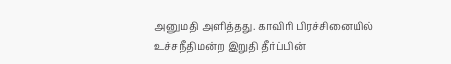அனுமதி அளித்தது. காவிரி பிரச்சினையில் உச்சநீதிமன்ற இறுதி தீர்ப்பின்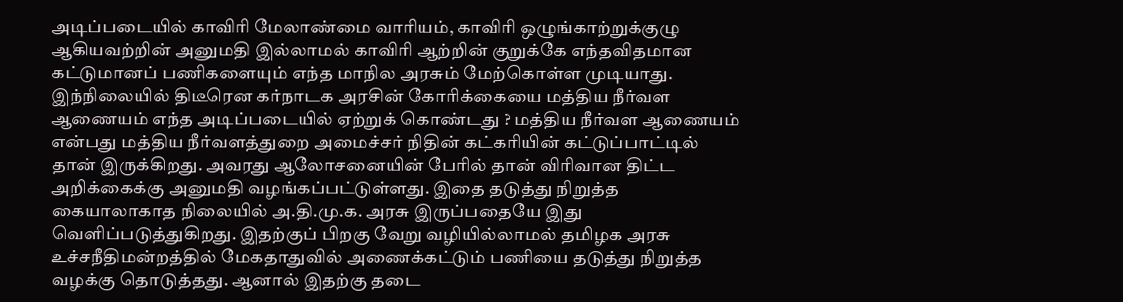அடிப்படையில் காவிரி மேலாண்மை வாரியம், காவிரி ஒழுங்காற்றுக்குழு ஆகியவற்றின் அனுமதி இல்லாமல் காவிரி ஆற்றின் குறுக்கே எந்தவிதமான கட்டுமானப் பணிகளையும் எந்த மாநில அரசும் மேற்கொள்ள முடியாது.
இந்நிலையில் திடீரென கர்நாடக அரசின் கோரிக்கையை மத்திய நீர்வள ஆணையம் எந்த அடிப்படையில் ஏற்றுக் கொண்டது ? மத்திய நீர்வள ஆணையம் என்பது மத்திய நீர்வளத்துறை அமைச்சர் நிதின் கட்கரியின் கட்டுப்பாட்டில் தான் இருக்கிறது. அவரது ஆலோசனையின் பேரில் தான் விரிவான திட்ட அறிக்கைக்கு அனுமதி வழங்கப்பட்டுள்ளது. இதை தடுத்து நிறுத்த கையாலாகாத நிலையில் அ.தி.மு.க. அரசு இருப்பதையே இது வெளிப்படுத்துகிறது. இதற்குப் பிறகு வேறு வழியில்லாமல் தமிழக அரசு உச்சநீதிமன்றத்தில் மேகதாதுவில் அணைக்கட்டும் பணியை தடுத்து நிறுத்த வழக்கு தொடுத்தது. ஆனால் இதற்கு தடை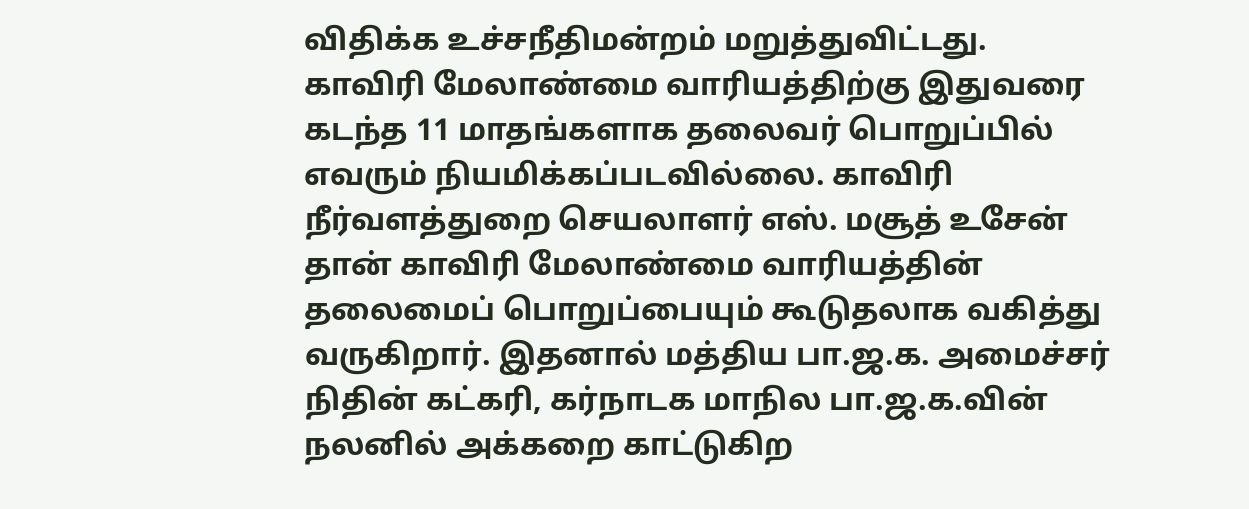விதிக்க உச்சநீதிமன்றம் மறுத்துவிட்டது.
காவிரி மேலாண்மை வாரியத்திற்கு இதுவரை கடந்த 11 மாதங்களாக தலைவர் பொறுப்பில் எவரும் நியமிக்கப்படவில்லை. காவிரி நீர்வளத்துறை செயலாளர் எஸ். மசூத் உசேன் தான் காவிரி மேலாண்மை வாரியத்தின் தலைமைப் பொறுப்பையும் கூடுதலாக வகித்து வருகிறார். இதனால் மத்திய பா.ஜ.க. அமைச்சர் நிதின் கட்கரி, கர்நாடக மாநில பா.ஜ.க.வின் நலனில் அக்கறை காட்டுகிற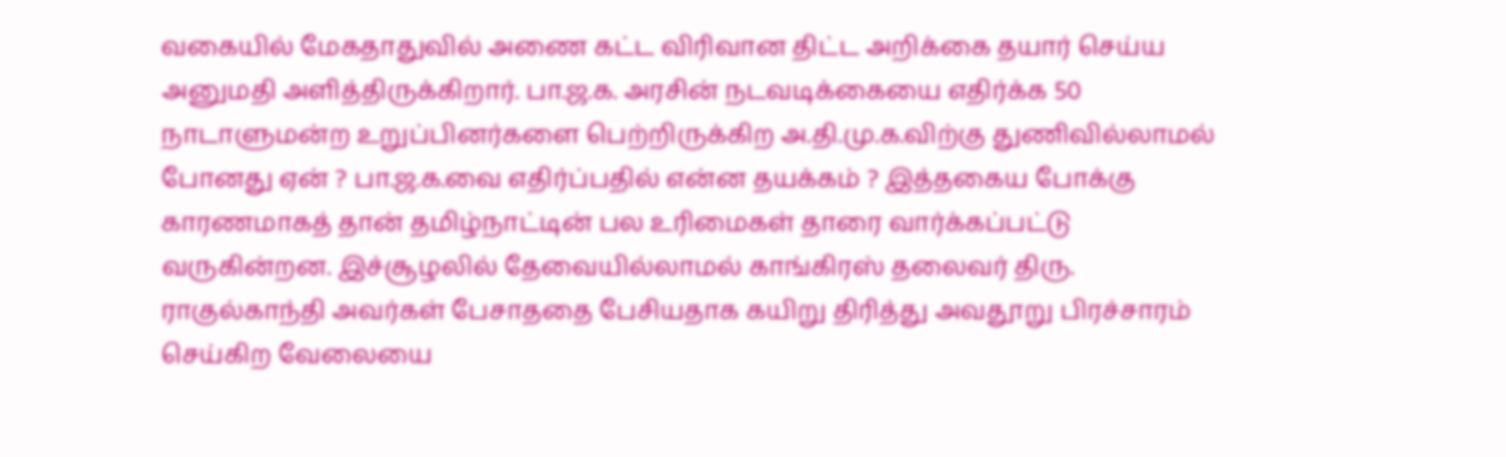வகையில் மேகதாதுவில் அணை கட்ட விரிவான திட்ட அறிக்கை தயார் செய்ய அனுமதி அளித்திருக்கிறார். பா.ஜ.க. அரசின் நடவடிக்கையை எதிர்க்க 50 நாடாளுமன்ற உறுப்பினர்களை பெற்றிருக்கிற அ.தி.மு.க.விற்கு துணிவில்லாமல் போனது ஏன் ? பா.ஜ.க.வை எதிர்ப்பதில் என்ன தயக்கம் ? இத்தகைய போக்கு காரணமாகத் தான் தமிழ்நாட்டின் பல உரிமைகள் தாரை வார்க்கப்பட்டு வருகின்றன. இச்சூழலில் தேவையில்லாமல் காங்கிரஸ் தலைவர் திரு. ராகுல்காந்தி அவர்கள் பேசாததை பேசியதாக கயிறு திரித்து அவதூறு பிரச்சாரம் செய்கிற வேலையை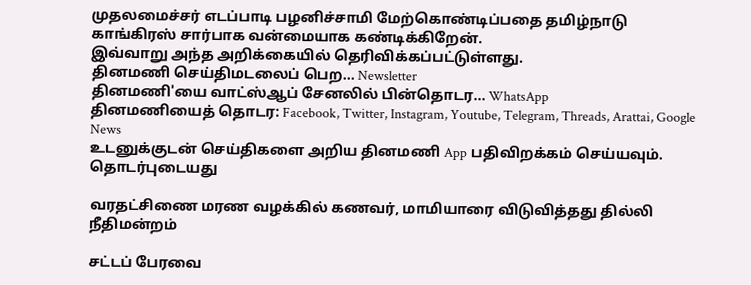முதலமைச்சர் எடப்பாடி பழனிச்சாமி மேற்கொண்டிப்பதை தமிழ்நாடு காங்கிரஸ் சார்பாக வன்மையாக கண்டிக்கிறேன்.
இவ்வாறு அந்த அறிக்கையில் தெரிவிக்கப்பட்டுள்ளது.
தினமணி செய்திமடலைப் பெற... Newsletter
தினமணி'யை வாட்ஸ்ஆப் சேனலில் பின்தொடர... WhatsApp
தினமணியைத் தொடர: Facebook, Twitter, Instagram, Youtube, Telegram, Threads, Arattai, Google News
உடனுக்குடன் செய்திகளை அறிய தினமணி App பதிவிறக்கம் செய்யவும்.
தொடர்புடையது

வரதட்சிணை மரண வழக்கில் கணவர், மாமியாரை விடுவித்தது தில்லி நீதிமன்றம்

சட்டப் பேரவை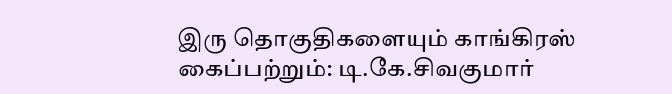இரு தொகுதிகளையும் காங்கிரஸ் கைப்பற்றும்: டி.கே.சிவகுமார்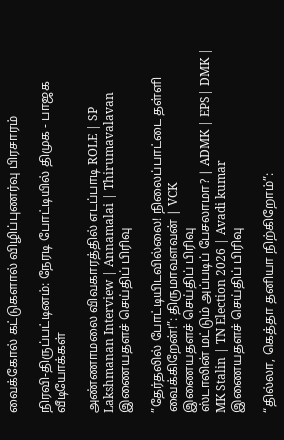வைக்கோல் கட்டுகளால் விழிப்புணர்வு பிரசாரம்

நிரவி-திருப்பட்டினம்: நேரடி போட்டியில் திமுக - பாஜக
வீடியோக்கள்

அண்ணாமலை விவகாரத்தில் எடப்பாடி ROLE | SP Lakshmanan Interview | Annamalai | Thirumavalavan
இணையதளச் செய்திப் பிரிவு

”தேர்தலில் போட்டியிடவில்லை! நிலைப்பாட்டை தள்ளி வைக்கிறேன்!”: திருமாவளவன் | VCK
இணையதளச் செய்திப் பிரிவு
ஸ்டாலின் மட்டும் அப்படிப் பேசலாமா? | ADMK | EPS| DMK | MK Stalin | TN Election 2026 | Avadi kumar
இணையதளச் செய்திப் பிரிவு

“தில்லா, கெத்தா தனியா நிற்கிறோம்”: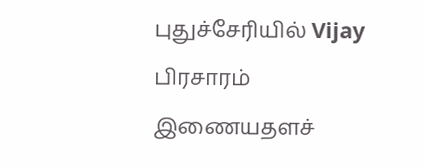புதுச்சேரியில் Vijay பிரசாரம்
இணையதளச்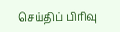செய்திப் பிரிவு